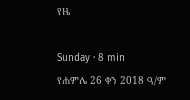የዜ

Sunday · 8 min
የሐምሌ 26 ቀን 2018 ዓ/ም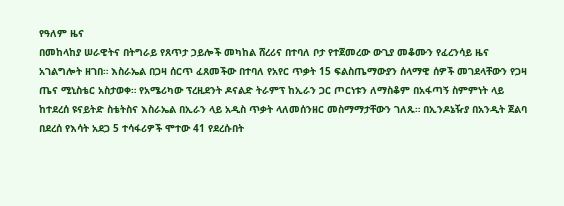የዓለም ዜና
በመከላከያ ሠራዊትና በትግራይ የጸጥታ ኃይሎች መካከል ሸረሪና በተባለ ቦታ የተጀመረው ውጊያ መቆሙን የፈረንሳይ ዜና አገልግሎት ዘገበ። እስራኤል በጋዛ ሰርጥ ፈጸመችው በተባለ የአየር ጥቃት 15 ፍልስጤማውያን ሰላማዊ ሰዎች መገደላቸውን የጋዛ ጤና ሚኒስቴር አስታወቀ። የአሜሪካው ፕረዚደንት ዶናልድ ትራምፕ ከኢራን ጋር ጦርነቱን ለማስቆም በአፋጣኝ ስምምነት ላይ ከተደረሰ ዩናይትድ ስቴትስና እስራኤል በኢራን ላይ አዲስ ጥቃት ላለመሰንዘር መስማማታቸውን ገለጹ። በኢንዶኔዥያ በአንዲት ጀልባ በደረሰ የእሳት አደጋ 5 ተሳፋሪዎች ሞተው 41 የደረሱበት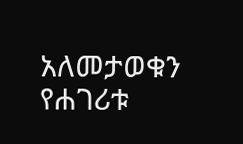አለመታወቁን የሐገሪቱ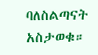ባለስልጣናት አስታወቁ።